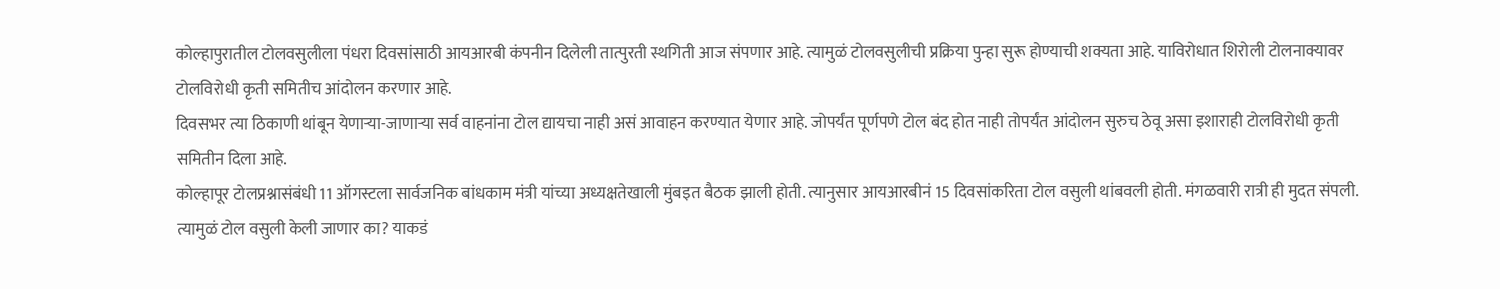कोल्हापुरातील टोलवसुलीला पंधरा दिवसांसाठी आयआरबी कंपनीन दिलेली तात्पुरती स्थगिती आज संपणार आहे. त्यामुळं टोलवसुलीची प्रक्रिया पुन्हा सुरू होण्याची शक्यता आहे. याविरोधात शिरोली टोलनाक्यावर टोलविरोधी कृती समितीच आंदोलन करणार आहे.
दिवसभर त्या ठिकाणी थांबून येणाऱ्या-जाणाऱ्या सर्व वाहनांना टोल द्यायचा नाही असं आवाहन करण्यात येणार आहे. जोपर्यंत पूर्णपणे टोल बंद होत नाही तोपर्यंत आंदोलन सुरुच ठेवू असा इशाराही टोलविरोधी कृती समितीन दिला आहे.
कोल्हापूर टोलप्रश्नासंबंधी 11 ऑगस्टला सार्वजनिक बांधकाम मंत्री यांच्या अध्यक्षतेखाली मुंबइत बैठक झाली होती. त्यानुसार आयआरबीनं 15 दिवसांकरिता टोल वसुली थांबवली होती. मंगळवारी रात्री ही मुदत संपली. त्यामुळं टोल वसुली केली जाणार का? याकडं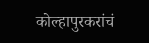कोल्हापुरकरांचं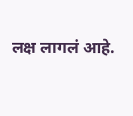लक्ष लागलं आहे.